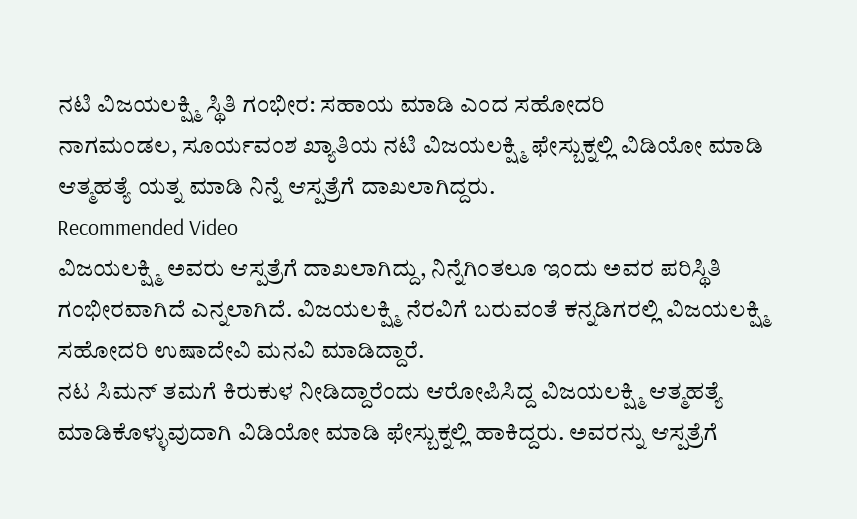ನಟಿ ವಿಜಯಲಕ್ಷ್ಮಿ ಸ್ಥಿತಿ ಗಂಭೀರ: ಸಹಾಯ ಮಾಡಿ ಎಂದ ಸಹೋದರಿ
ನಾಗಮಂಡಲ, ಸೂರ್ಯವಂಶ ಖ್ಯಾತಿಯ ನಟಿ ವಿಜಯಲಕ್ಷ್ಮಿ ಫೇಸ್ಬುಕ್ನಲ್ಲಿ ವಿಡಿಯೋ ಮಾಡಿ ಆತ್ಮಹತ್ಯೆ ಯತ್ನ ಮಾಡಿ ನಿನ್ನೆ ಆಸ್ಪತ್ರೆಗೆ ದಾಖಲಾಗಿದ್ದರು.
Recommended Video
ವಿಜಯಲಕ್ಷ್ಮಿ ಅವರು ಆಸ್ಪತ್ರೆಗೆ ದಾಖಲಾಗಿದ್ದು, ನಿನ್ನೆಗಿಂತಲೂ ಇಂದು ಅವರ ಪರಿಸ್ಥಿತಿ ಗಂಭೀರವಾಗಿದೆ ಎನ್ನಲಾಗಿದೆ. ವಿಜಯಲಕ್ಷ್ಮಿ ನೆರವಿಗೆ ಬರುವಂತೆ ಕನ್ನಡಿಗರಲ್ಲಿ ವಿಜಯಲಕ್ಷ್ಮಿ ಸಹೋದರಿ ಉಷಾದೇವಿ ಮನವಿ ಮಾಡಿದ್ದಾರೆ.
ನಟ ಸಿಮನ್ ತಮಗೆ ಕಿರುಕುಳ ನೀಡಿದ್ದಾರೆಂದು ಆರೋಪಿಸಿದ್ದ ವಿಜಯಲಕ್ಷ್ಮಿ ಆತ್ಮಹತ್ಯೆ ಮಾಡಿಕೊಳ್ಳುವುದಾಗಿ ವಿಡಿಯೋ ಮಾಡಿ ಫೇಸ್ಬುಕ್ನಲ್ಲಿ ಹಾಕಿದ್ದರು. ಅವರನ್ನು ಆಸ್ಪತ್ರೆಗೆ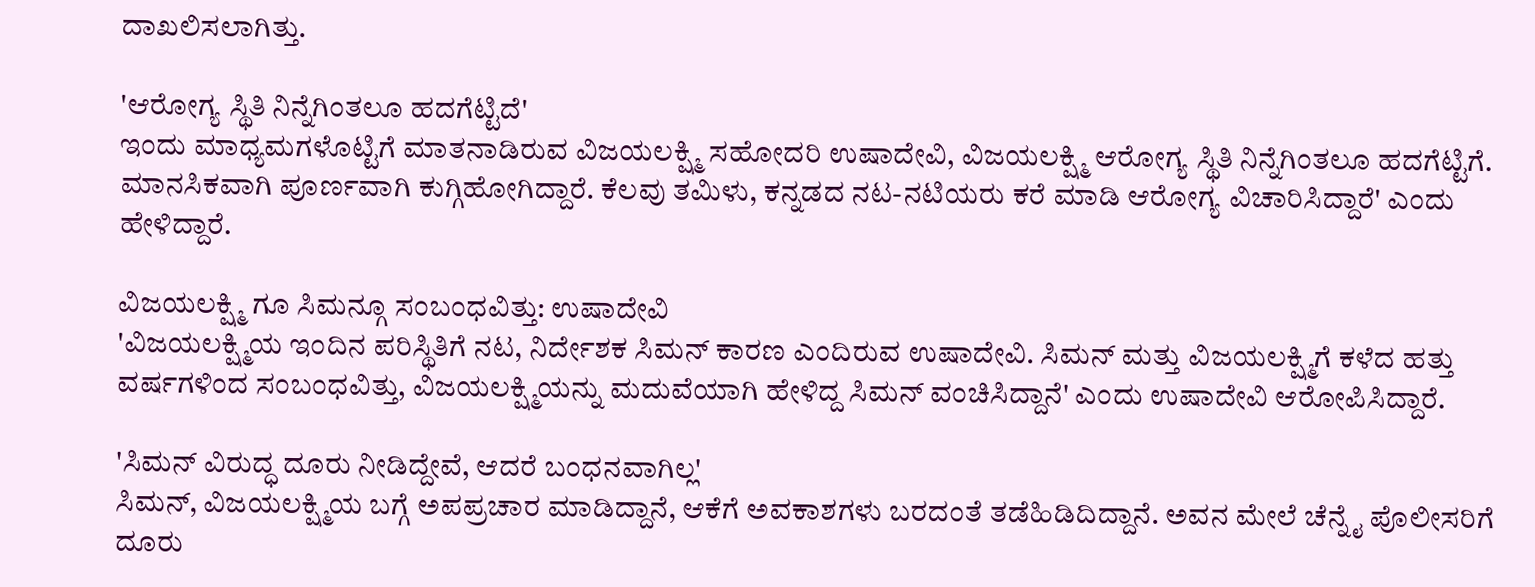ದಾಖಲಿಸಲಾಗಿತ್ತು.

'ಆರೋಗ್ಯ ಸ್ಥಿತಿ ನಿನ್ನೆಗಿಂತಲೂ ಹದಗೆಟ್ಟಿದೆ'
ಇಂದು ಮಾಧ್ಯಮಗಳೊಟ್ಟಿಗೆ ಮಾತನಾಡಿರುವ ವಿಜಯಲಕ್ಷ್ಮಿ ಸಹೋದರಿ ಉಷಾದೇವಿ, ವಿಜಯಲಕ್ಷ್ಮಿ ಆರೋಗ್ಯ ಸ್ಥಿತಿ ನಿನ್ನೆಗಿಂತಲೂ ಹದಗೆಟ್ಟಿಗೆ. ಮಾನಸಿಕವಾಗಿ ಪೂರ್ಣವಾಗಿ ಕುಗ್ಗಿಹೋಗಿದ್ದಾರೆ. ಕೆಲವು ತಮಿಳು, ಕನ್ನಡದ ನಟ-ನಟಿಯರು ಕರೆ ಮಾಡಿ ಆರೋಗ್ಯ ವಿಚಾರಿಸಿದ್ದಾರೆ' ಎಂದು ಹೇಳಿದ್ದಾರೆ.

ವಿಜಯಲಕ್ಷ್ಮಿ ಗೂ ಸಿಮನ್ಗೂ ಸಂಬಂಧವಿತ್ತು: ಉಷಾದೇವಿ
'ವಿಜಯಲಕ್ಷ್ಮಿಯ ಇಂದಿನ ಪರಿಸ್ಥಿತಿಗೆ ನಟ, ನಿರ್ದೇಶಕ ಸಿಮನ್ ಕಾರಣ ಎಂದಿರುವ ಉಷಾದೇವಿ. ಸಿಮನ್ ಮತ್ತು ವಿಜಯಲಕ್ಷ್ಮಿಗೆ ಕಳೆದ ಹತ್ತು ವರ್ಷಗಳಿಂದ ಸಂಬಂಧವಿತ್ತು, ವಿಜಯಲಕ್ಷ್ಮಿಯನ್ನು ಮದುವೆಯಾಗಿ ಹೇಳಿದ್ದ ಸಿಮನ್ ವಂಚಿಸಿದ್ದಾನೆ' ಎಂದು ಉಷಾದೇವಿ ಆರೋಪಿಸಿದ್ದಾರೆ.

'ಸಿಮನ್ ವಿರುದ್ಧ ದೂರು ನೀಡಿದ್ದೇವೆ, ಆದರೆ ಬಂಧನವಾಗಿಲ್ಲ'
ಸಿಮನ್, ವಿಜಯಲಕ್ಷ್ಮಿಯ ಬಗ್ಗೆ ಅಪಪ್ರಚಾರ ಮಾಡಿದ್ದಾನೆ, ಆಕೆಗೆ ಅವಕಾಶಗಳು ಬರದಂತೆ ತಡೆಹಿಡಿದಿದ್ದಾನೆ. ಅವನ ಮೇಲೆ ಚೆನ್ನೈ ಪೊಲೀಸರಿಗೆ ದೂರು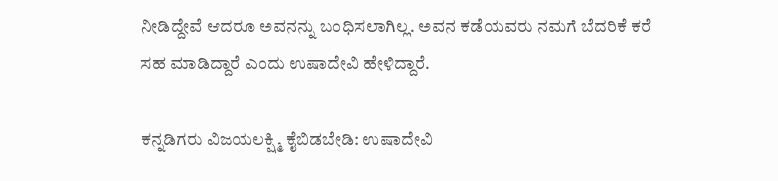ನೀಡಿದ್ದೇವೆ ಆದರೂ ಅವನನ್ನು ಬಂಧಿಸಲಾಗಿಲ್ಲ. ಅವನ ಕಡೆಯವರು ನಮಗೆ ಬೆದರಿಕೆ ಕರೆ ಸಹ ಮಾಡಿದ್ದಾರೆ ಎಂದು ಉಷಾದೇವಿ ಹೇಳಿದ್ದಾರೆ.

ಕನ್ನಡಿಗರು ವಿಜಯಲಕ್ಷ್ಮಿ ಕೈಬಿಡಬೇಡಿ: ಉಷಾದೇವಿ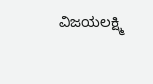ವಿಜಯಲಕ್ಷ್ಮಿ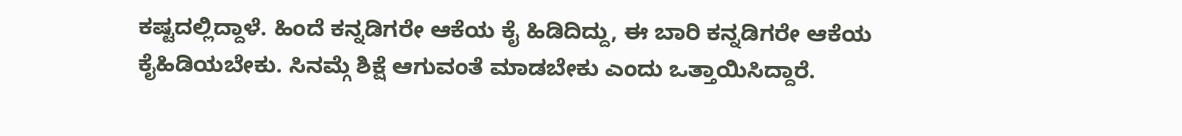ಕಷ್ಟದಲ್ಲಿದ್ದಾಳೆ. ಹಿಂದೆ ಕನ್ನಡಿಗರೇ ಆಕೆಯ ಕೈ ಹಿಡಿದಿದ್ದು, ಈ ಬಾರಿ ಕನ್ನಡಿಗರೇ ಆಕೆಯ ಕೈಹಿಡಿಯಬೇಕು. ಸಿನಮ್ಗೆ ಶಿಕ್ಷೆ ಆಗುವಂತೆ ಮಾಡಬೇಕು ಎಂದು ಒತ್ತಾಯಿಸಿದ್ದಾರೆ.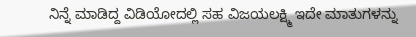ನಿನ್ನೆ ಮಾಡಿದ್ದ ವಿಡಿಯೋದಲ್ಲಿ ಸಹ ವಿಜಯಲಕ್ಷ್ಮಿ ಇದೇ ಮಾತುಗಳನ್ನು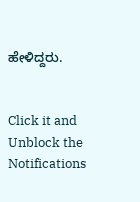ಹೇಳಿದ್ದರು.


Click it and Unblock the Notifications